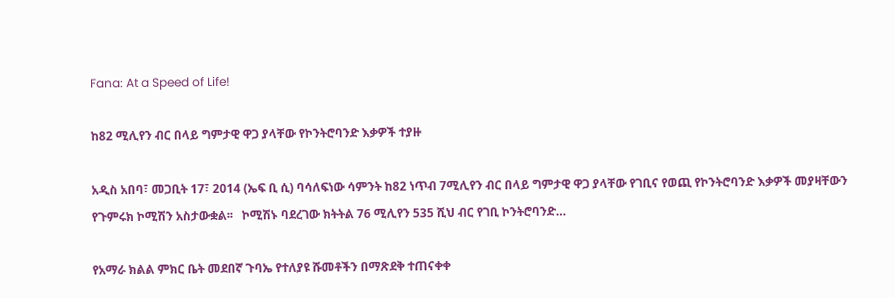Fana: At a Speed of Life!

ከ82 ሚሊየን ብር በላይ ግምታዊ ዋጋ ያላቸው የኮንትሮባንድ እቃዎች ተያዙ

አዲስ አበባ፣ መጋቢት 17፣ 2014 (ኤፍ ቢ ሲ) ባሳለፍነው ሳምንት ከ82 ነጥብ 7ሚሊየን ብር በላይ ግምታዊ ዋጋ ያላቸው የገቢና የወጪ የኮንትሮባንድ እቃዎች መያዛቸውን የጉምሩክ ኮሚሽን አስታውቋል፡፡   ኮሚሽኑ ባደረገው ክትትል 76 ሚሊየን 535 ሺህ ብር የገቢ ኮንትሮባንድ…

የአማራ ክልል ምክር ቤት መደበኛ ጉባኤ የተለያዩ ሹመቶችን በማጽደቅ ተጠናቀቀ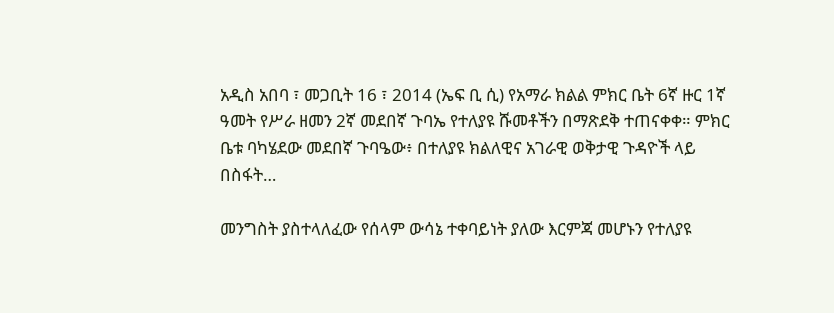አዲስ አበባ ፣ መጋቢት 16 ፣ 2014 (ኤፍ ቢ ሲ) የአማራ ክልል ምክር ቤት 6ኛ ዙር 1ኛ ዓመት የሥራ ዘመን 2ኛ መደበኛ ጉባኤ የተለያዩ ሹመቶችን በማጽደቅ ተጠናቀቀ። ምክር ቤቱ ባካሄደው መደበኛ ጉባዔው፥ በተለያዩ ክልለዊና አገራዊ ወቅታዊ ጉዳዮች ላይ በስፋት…

መንግስት ያስተላለፈው የሰላም ውሳኔ ተቀባይነት ያለው እርምጃ መሆኑን የተለያዩ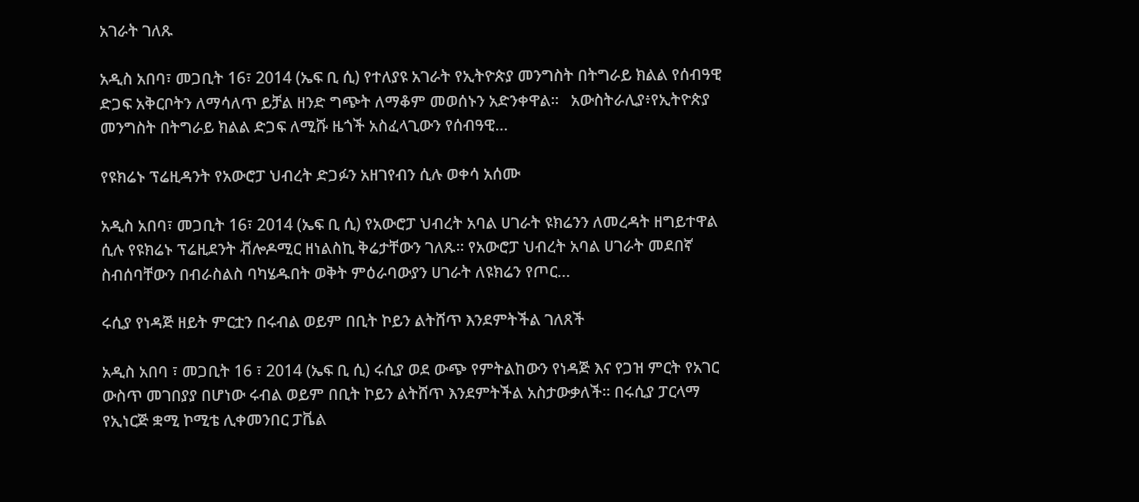አገራት ገለጹ

አዲስ አበባ፣ መጋቢት 16፣ 2014 (ኤፍ ቢ ሲ) የተለያዩ አገራት የኢትዮጵያ መንግስት በትግራይ ክልል የሰብዓዊ ድጋፍ አቅርቦትን ለማሳለጥ ይቻል ዘንድ ግጭት ለማቆም መወሰኑን አድንቀዋል።   አውስትራሊያ፥የኢትዮጵያ መንግስት በትግራይ ክልል ድጋፍ ለሚሹ ዜጎች አስፈላጊውን የሰብዓዊ…

የዩክሬኑ ፕሬዚዳንት የአውሮፓ ህብረት ድጋፉን አዘገየብን ሲሉ ወቀሳ አሰሙ

አዲስ አበባ፣ መጋቢት 16፣ 2014 (ኤፍ ቢ ሲ) የአውሮፓ ህብረት አባል ሀገራት ዩክሬንን ለመረዳት ዘግይተዋል ሲሉ የዩክሬኑ ፕሬዚደንት ቭሎዶሚር ዘነልስኪ ቅሬታቸውን ገለጹ፡፡ የአውሮፓ ህብረት አባል ሀገራት መደበኛ ስብሰባቸውን በብራስልስ ባካሄዱበት ወቅት ምዕራባውያን ሀገራት ለዩክሬን የጦር…

ሩሲያ የነዳጅ ዘይት ምርቷን በሩብል ወይም በቢት ኮይን ልትሸጥ እንደምትችል ገለጸች

አዲስ አበባ ፣ መጋቢት 16 ፣ 2014 (ኤፍ ቢ ሲ) ሩሲያ ወደ ውጭ የምትልከውን የነዳጅ እና የጋዝ ምርት የአገር ውስጥ መገበያያ በሆነው ሩብል ወይም በቢት ኮይን ልትሸጥ እንደምትችል አስታውቃለች፡፡ በሩሲያ ፓርላማ የኢነርጅ ቋሚ ኮሚቴ ሊቀመንበር ፓቬል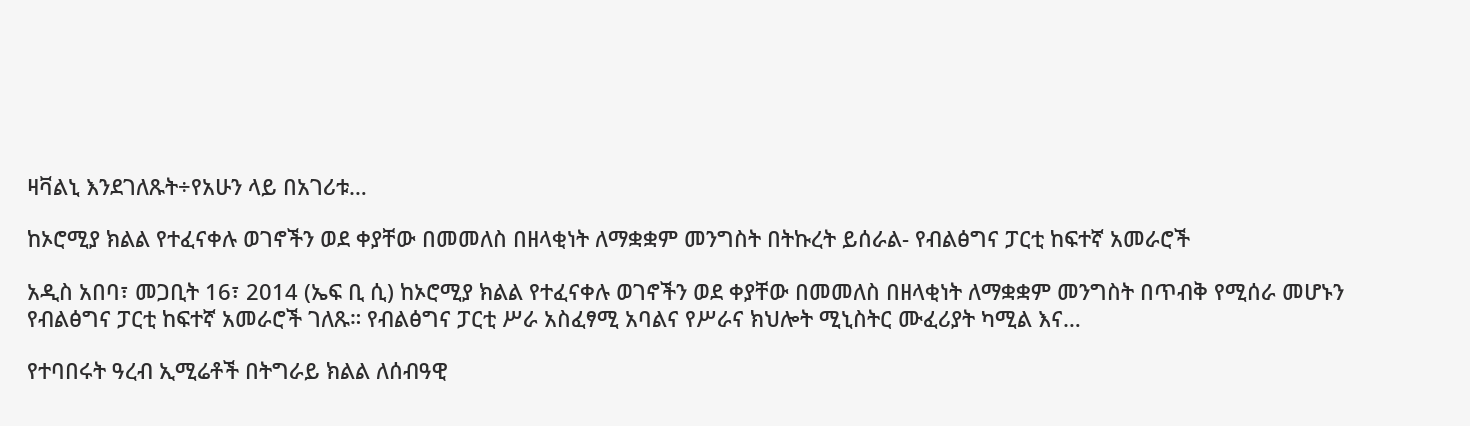ዛቫልኒ እንደገለጹት÷የአሁን ላይ በአገሪቱ…

ከኦሮሚያ ክልል የተፈናቀሉ ወገኖችን ወደ ቀያቸው በመመለስ በዘላቂነት ለማቋቋም መንግስት በትኩረት ይሰራል- የብልፅግና ፓርቲ ከፍተኛ አመራሮች

አዲስ አበባ፣ መጋቢት 16፣ 2014 (ኤፍ ቢ ሲ) ከኦሮሚያ ክልል የተፈናቀሉ ወገኖችን ወደ ቀያቸው በመመለስ በዘላቂነት ለማቋቋም መንግስት በጥብቅ የሚሰራ መሆኑን የብልፅግና ፓርቲ ከፍተኛ አመራሮች ገለጹ። የብልፅግና ፓርቲ ሥራ አስፈፃሚ አባልና የሥራና ክህሎት ሚኒስትር ሙፈሪያት ካሚል እና…

የተባበሩት ዓረብ ኢሚሬቶች በትግራይ ክልል ለሰብዓዊ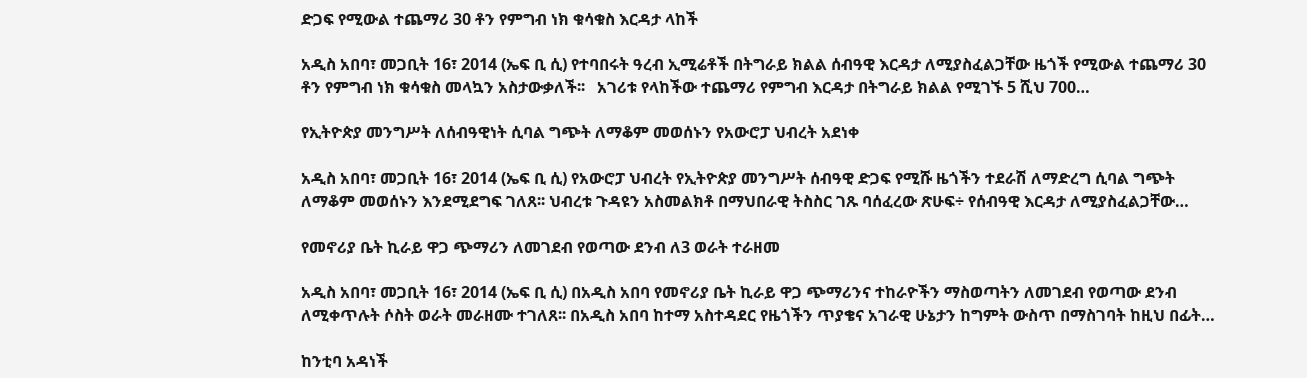ድጋፍ የሚውል ተጨማሪ 30 ቶን የምግብ ነክ ቁሳቁስ እርዳታ ላከች

አዲስ አበባ፣ መጋቢት 16፣ 2014 (ኤፍ ቢ ሲ) የተባበሩት ዓረብ ኢሚሬቶች በትግራይ ክልል ሰብዓዊ እርዳታ ለሚያስፈልጋቸው ዜጎች የሚውል ተጨማሪ 30 ቶን የምግብ ነክ ቁሳቁስ መላኳን አስታውቃለች፡፡   አገሪቱ የላከችው ተጨማሪ የምግብ እርዳታ በትግራይ ክልል የሚገኙ 5 ሺህ 700…

የኢትዮጵያ መንግሥት ለሰብዓዊነት ሲባል ግጭት ለማቆም መወሰኑን የአውሮፓ ህብረት አደነቀ

አዲስ አበባ፣ መጋቢት 16፣ 2014 (ኤፍ ቢ ሲ) የአውሮፓ ህብረት የኢትዮጵያ መንግሥት ሰብዓዊ ድጋፍ የሚሹ ዜጎችን ተደራሽ ለማድረግ ሲባል ግጭት ለማቆም መወሰኑን እንደሚደግፍ ገለጸ፡፡ ህብረቱ ጉዳዩን አስመልክቶ በማህበራዊ ትስስር ገጹ ባሰፈረው ጽሁፍ÷ የሰብዓዊ እርዳታ ለሚያስፈልጋቸው…

የመኖሪያ ቤት ኪራይ ዋጋ ጭማሪን ለመገደብ የወጣው ደንብ ለ3 ወራት ተራዘመ

አዲስ አበባ፣ መጋቢት 16፣ 2014 (ኤፍ ቢ ሲ) በአዲስ አበባ የመኖሪያ ቤት ኪራይ ዋጋ ጭማሪንና ተከራዮችን ማስወጣትን ለመገደብ የወጣው ደንብ ለሚቀጥሉት ሶስት ወራት መራዘሙ ተገለጸ፡፡ በአዲስ አበባ ከተማ አስተዳደር የዜጎችን ጥያቄና አገራዊ ሁኔታን ከግምት ውስጥ በማስገባት ከዚህ በፊት…

ከንቲባ አዳነች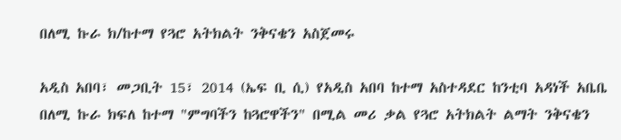በለሚ ኩራ ክ/ከተማ የጓሮ አትክልት ንቅናቄን አስጀመሩ

አዲስ አበባ፣ መጋቢት 15፣ 2014 (ኤፍ ቢ ሲ) የአዲስ አበባ ከተማ አስተዳደር ከንቲባ አዳነች አቤቤ በለሚ ኩራ ክፍለ ከተማ "ምግባችን ከጓሮዋችን" በሚል መሪ ቃል የጓሮ አትክልት ልማት ንቅናቄን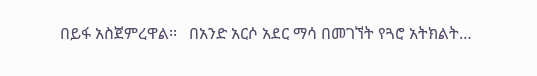በይፋ አስጀምረዋል፡፡   በአንድ አርሶ አደር ማሳ በመገኘት የጓሮ አትክልት…